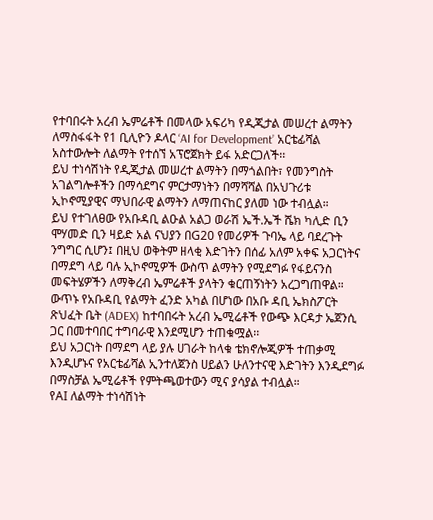የተባበሩት አረብ ኤምሬቶች በመላው አፍሪካ የዲጂታል መሠረተ ልማትን ለማስፋፋት የ1 ቢሊዮን ዶላር ‘AI for Development’ አርቴፊሻል አስተውሎት ለልማት የተሰኘ አፕሮጀክት ይፋ አድርጋለች፡፡
ይህ ተነሳሽነት የዲጂታል መሠረተ ልማትን በማጎልበት፣ የመንግስት አገልግሎቶችን በማሳደግና ምርታማነትን በማሻሻል በአህጉሪቱ ኢኮኖሚያዊና ማህበራዊ ልማትን ለማጠናከር ያለመ ነው ተብሏል።
ይህ የተገለፀው የአቡዳቢ ልዑል አልጋ ወራሽ ኤች.ኤች ሼክ ካሊድ ቢን ሞሃመድ ቢን ዛይድ አል ናህያን በG20 የመሪዎች ጉባኤ ላይ ባደረጉት ንግግር ሲሆን፤ በዚህ ወቅትም ዘላቂ እድገትን በሰፊ አለም አቀፍ አጋርነትና በማደግ ላይ ባሉ ኢኮኖሚዎች ውስጥ ልማትን የሚደግፉ የፋይናንስ መፍትሄዎችን ለማቅረብ ኤምሬቶች ያላትን ቁርጠኝነትን አረጋግጠዋል።
ውጥኑ የአቡዳቢ የልማት ፈንድ አካል በሆነው በአቡ ዳቢ ኤክስፖርት ጽህፈት ቤት (ADEX) ከተባበሩት አረብ ኤሚሬቶች የውጭ እርዳታ ኤጀንሲ ጋር በመተባበር ተግባራዊ እንደሚሆን ተጠቁሟል፡፡
ይህ አጋርነት በማደግ ላይ ያሉ ሀገራት ከላቁ ቴክኖሎጂዎች ተጠቃሚ እንዲሆኑና የአርቴፊሻል ኢንተለጀንስ ሀይልን ሁለንተናዊ እድገትን እንዲደግፉ በማስቻል ኤሚሬቶች የምትጫወተውን ሚና ያሳያል ተብሏል።
የAI ለልማት ተነሳሽነት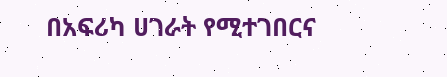በአፍሪካ ሀገራት የሚተገበርና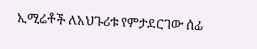ኢሚሬቶች ለአህጉሪቱ የምታደርገው ሰፊ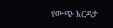የውጭ እርዳታ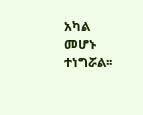አካል መሆኑ ተነግሯል፡፡